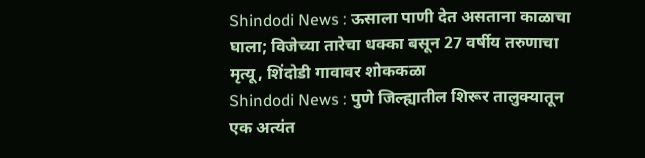Shindodi News : ऊसाला पाणी देत असताना काळाचा घाला; विजेच्या तारेचा धक्का बसून 27 वर्षीय तरुणाचा मृत्यू, शिंदोडी गावावर शोककळा
Shindodi News : पुणे जिल्ह्यातील शिरूर तालुक्यातून एक अत्यंत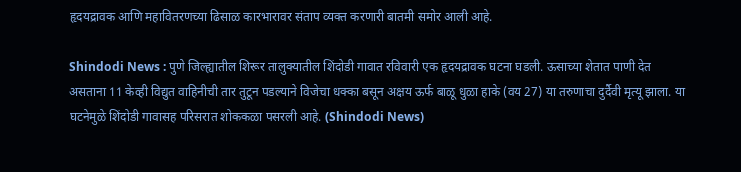हृदयद्रावक आणि महावितरणच्या ढिसाळ कारभारावर संताप व्यक्त करणारी बातमी समोर आली आहे.

Shindodi News : पुणे जिल्ह्यातील शिरूर तालुक्यातील शिंदोडी गावात रविवारी एक हृदयद्रावक घटना घडली. ऊसाच्या शेतात पाणी देत असताना 11 केव्ही विद्युत वाहिनीची तार तुटून पडल्याने विजेचा धक्का बसून अक्षय ऊर्फ बाळू धुळा हाके (वय 27) या तरुणाचा दुर्दैवी मृत्यू झाला. या घटनेमुळे शिंदोडी गावासह परिसरात शोककळा पसरली आहे. (Shindodi News)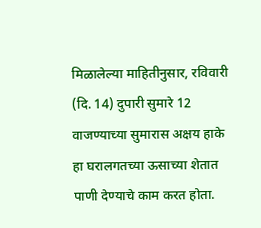मिळालेल्या माहितीनुसार, रविवारी (दि. 14) दुपारी सुमारे 12 वाजण्याच्या सुमारास अक्षय हाके हा घरालगतच्या ऊसाच्या शेतात पाणी देण्याचे काम करत होता.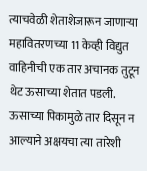त्याचवेळी शेताशेजारून जाणाऱ्या महावितरणच्या 11 केव्ही विद्युत वाहिनीची एक तार अचानक तुटून थेट ऊसाच्या शेतात पडली. ऊसाच्या पिकामुळे तार दिसून न आल्याने अक्षयचा त्या तारेशी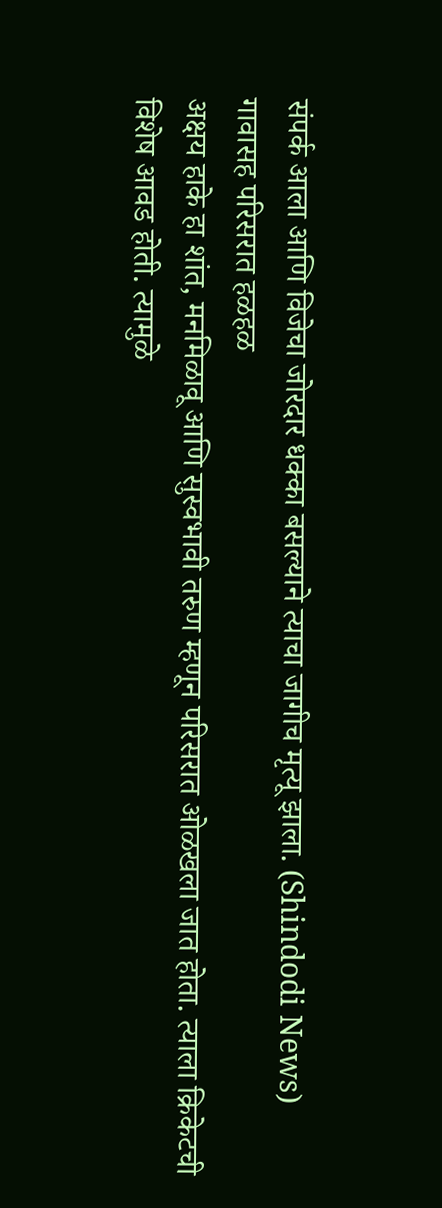संपर्क आला आणि विजेचा जोरदार धक्का बसल्याने त्याचा जागीच मृत्यू झाला. (Shindodi News)
गावासह परिसरात हळहळ
अक्षय हाके हा शांत, मनमिळावू आणि सुस्वभावी तरुण म्हणून परिसरात ओळखला जात होता. त्याला क्रिकेटची विशेष आवड होती. त्यामुळे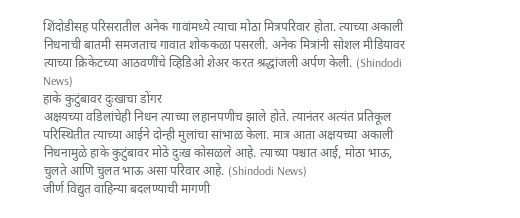शिंदोडीसह परिसरातील अनेक गावांमध्ये त्याचा मोठा मित्रपरिवार होता. त्याच्या अकाली निधनाची बातमी समजताच गावात शोककळा पसरली. अनेक मित्रांनी सोशल मीडियावर त्याच्या क्रिकेटच्या आठवणींचे व्हिडिओ शेअर करत श्रद्धांजली अर्पण केली. (Shindodi News)
हाके कुटुंबावर दुःखाचा डोंगर
अक्षयच्या वडिलांचेही निधन त्याच्या लहानपणीच झाले होते. त्यानंतर अत्यंत प्रतिकूल परिस्थितीत त्याच्या आईने दोन्ही मुलांचा सांभाळ केला. मात्र आता अक्षयच्या अकाली निधनामुळे हाके कुटुंबावर मोठे दुःख कोसळले आहे. त्याच्या पश्चात आई, मोठा भाऊ, चुलते आणि चुलत भाऊ असा परिवार आहे. (Shindodi News)
जीर्ण विद्युत वाहिन्या बदलण्याची मागणी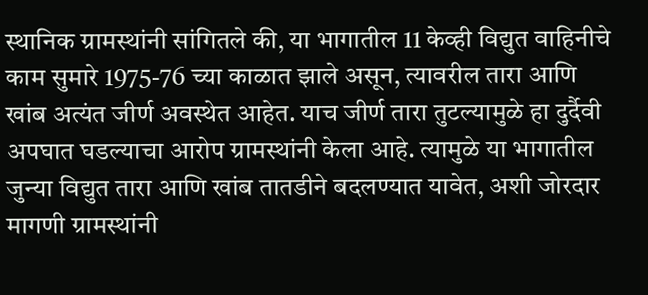स्थानिक ग्रामस्थांनी सांगितले की, या भागातील 11 केव्ही विद्युत वाहिनीचे काम सुमारे 1975-76 च्या काळात झाले असून, त्यावरील तारा आणि खांब अत्यंत जीर्ण अवस्थेत आहेत. याच जीर्ण तारा तुटल्यामुळे हा दुर्दैवी अपघात घडल्याचा आरोप ग्रामस्थांनी केला आहे. त्यामुळे या भागातील जुन्या विद्युत तारा आणि खांब तातडीने बदलण्यात यावेत, अशी जोरदार मागणी ग्रामस्थांनी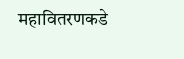महावितरणकडे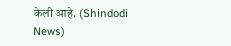केली आहे. (Shindodi News)